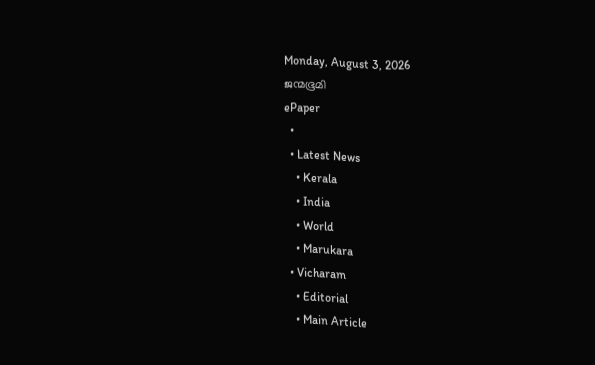Monday, August 3, 2026
ജന്മഭൂമി
ePaper
  •
  • Latest News
    • Kerala
    • India
    • World
    • Marukara
  • Vicharam
    • Editorial
    • Main Article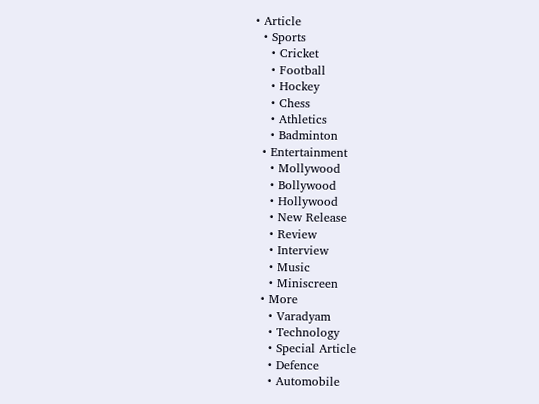• Article
  • Sports
    • Cricket
    • Football
    • Hockey
    • Chess
    • Athletics
    • Badminton
  • Entertainment
    • Mollywood
    • Bollywood
    • Hollywood
    • New Release
    • Review
    • Interview
    • Music
    • Miniscreen
  • More
    • Varadyam
    • Technology
    • Special Article
    • Defence
    • Automobile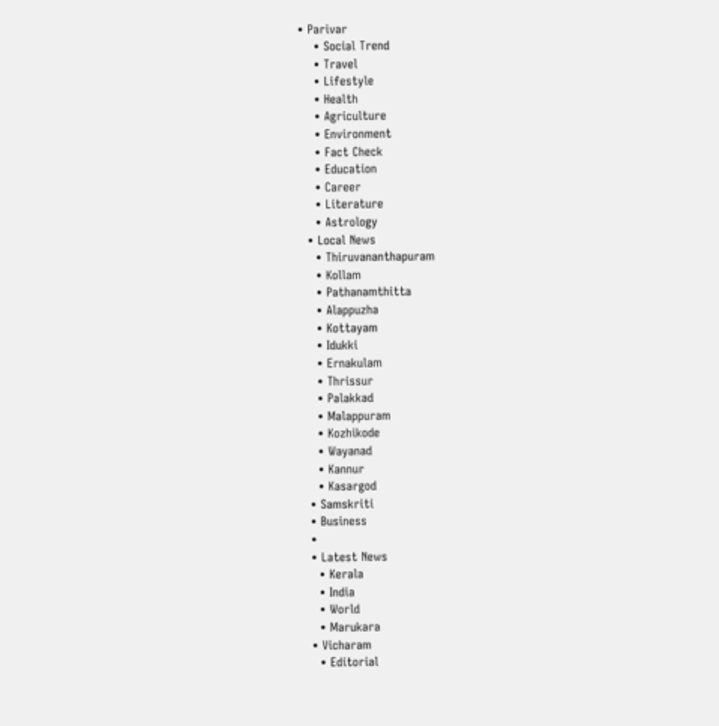• Parivar
    • Social Trend
    • Travel
    • Lifestyle
    • Health
    • Agriculture
    • Environment
    • Fact Check
    • Education
    • Career
    • Literature
    • Astrology
  • Local News
    • Thiruvananthapuram
    • Kollam
    • Pathanamthitta
    • Alappuzha
    • Kottayam
    • Idukki
    • Ernakulam
    • Thrissur
    • Palakkad
    • Malappuram
    • Kozhikode
    • Wayanad
    • Kannur
    • Kasargod
  • Samskriti
  • Business
  •
  • Latest News
    • Kerala
    • India
    • World
    • Marukara
  • Vicharam
    • Editorial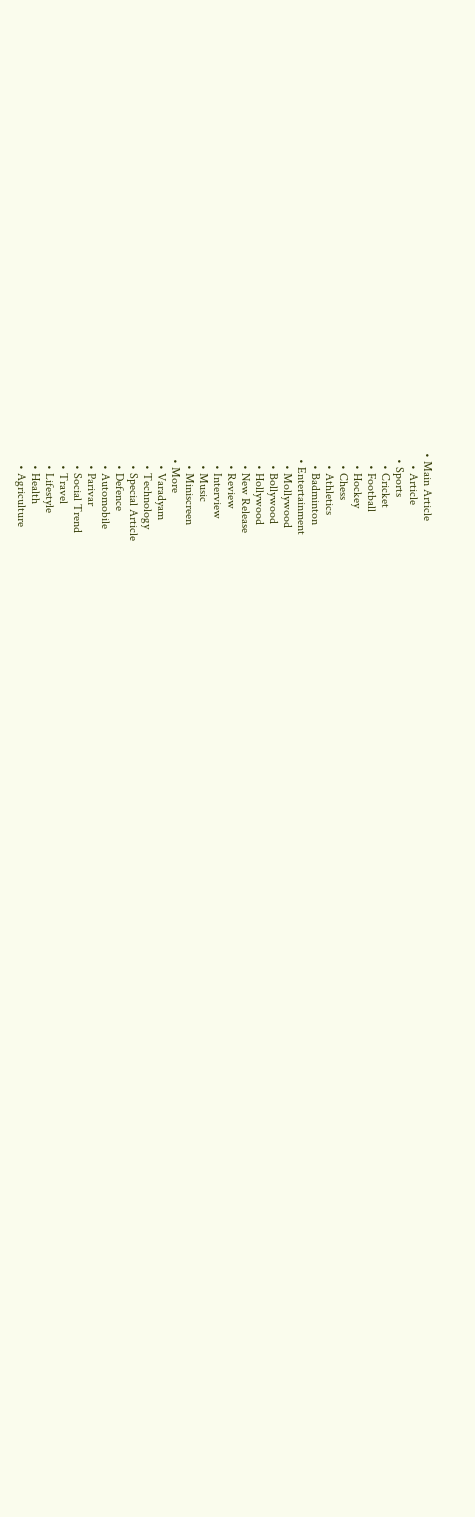• Main Article
    • Article
  • Sports
    • Cricket
    • Football
    • Hockey
    • Chess
    • Athletics
    • Badminton
  • Entertainment
    • Mollywood
    • Bollywood
    • Hollywood
    • New Release
    • Review
    • Interview
    • Music
    • Miniscreen
  • More
    • Varadyam
    • Technology
    • Special Article
    • Defence
    • Automobile
    • Parivar
    • Social Trend
    • Travel
    • Lifestyle
    • Health
    • Agriculture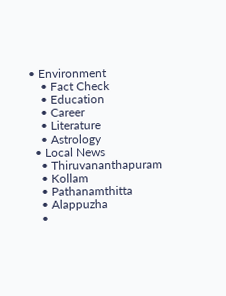• Environment
    • Fact Check
    • Education
    • Career
    • Literature
    • Astrology
  • Local News
    • Thiruvananthapuram
    • Kollam
    • Pathanamthitta
    • Alappuzha
    •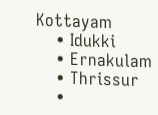Kottayam
    • Idukki
    • Ernakulam
    • Thrissur
    •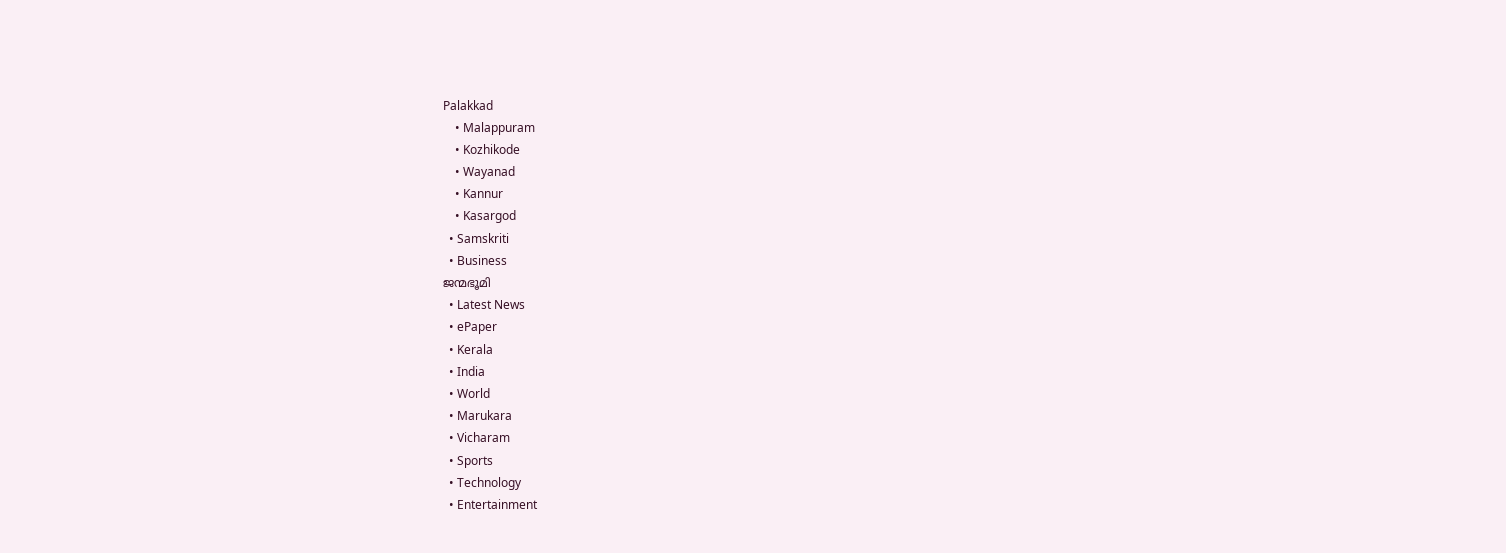Palakkad
    • Malappuram
    • Kozhikode
    • Wayanad
    • Kannur
    • Kasargod
  • Samskriti
  • Business
ജന്മഭൂമി
  • Latest News
  • ePaper
  • Kerala
  • India
  • World
  • Marukara
  • Vicharam
  • Sports
  • Technology
  • Entertainment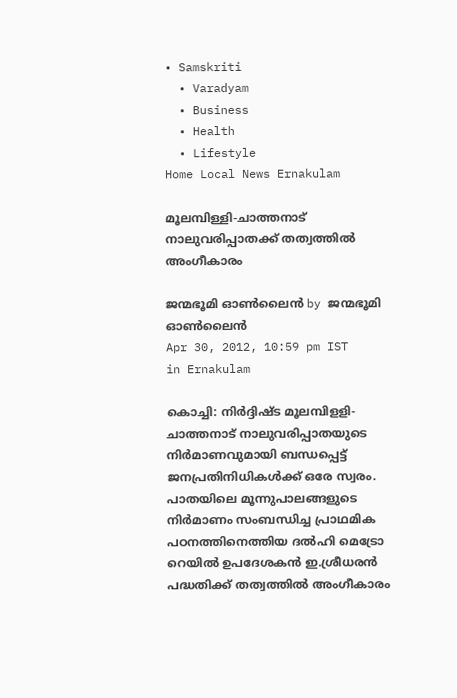• Samskriti
  • Varadyam
  • Business
  • Health
  • Lifestyle
Home Local News Ernakulam

മൂലമ്പിള്ളി-ചാത്തനാട്‌ നാലുവരിപ്പാതക്ക്‌ തത്വത്തില്‍ അംഗീകാരം

ജന്മഭൂമി ഓണ്‍ലൈന്‍ by ജന്മഭൂമി ഓണ്‍ലൈന്‍
Apr 30, 2012, 10:59 pm IST
in Ernakulam

കൊച്ചി: നിര്‍ദ്ദിഷ്ട മൂലമ്പിളളി-ചാത്തനാട്‌ നാലുവരിപ്പാതയുടെ നിര്‍മാണവുമായി ബന്ധപ്പെട്ട്‌ ജനപ്രതിനിധികള്‍ക്ക്‌ ഒരേ സ്വരം. പാതയിലെ മൂന്നുപാലങ്ങളുടെ നിര്‍മാണം സംബന്ധിച്ച പ്രാഥമിക പഠനത്തിനെത്തിയ ദല്‍ഹി മെട്രോ റെയില്‍ ഉപദേശകന്‍ ഇ.ശ്രീധരന്‍ പദ്ധതിക്ക്‌ തത്വത്തില്‍ അംഗീകാരം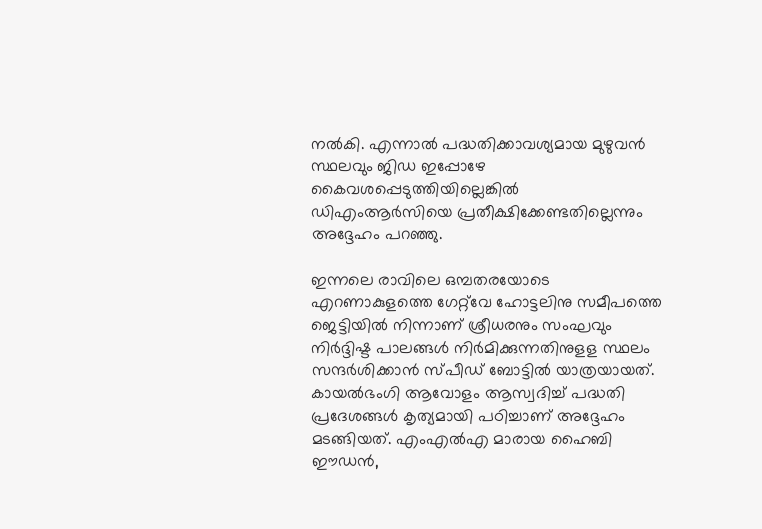നല്‍കി. എന്നാല്‍ പദ്ധതിക്കാവശ്യമായ മുഴുവന്‍ സ്ഥലവും ജിഡ ഇപ്പോഴേ കൈവശപ്പെടുത്തിയില്ലെങ്കില്‍ ഡിഎംആര്‍സിയെ പ്രതീക്ഷിക്കേണ്ടതില്ലെന്നും അദ്ദേഹം പറഞ്ഞു.

ഇന്നലെ രാവിലെ ഒമ്പതരയോടെ എറണാകുളത്തെ ഗേറ്റ്‌വേ ഹോട്ടലിനു സമീപത്തെ ജെട്ടിയില്‍ നിന്നാണ്‌ ശ്രീധരനും സംഘവും നിര്‍ദ്ദിഷ്ട പാലങ്ങള്‍ നിര്‍മിക്കുന്നതിനുളള സ്ഥലം സന്ദര്‍ശിക്കാന്‍ സ്പീഡ്‌ ബോട്ടില്‍ യാത്രയായത്‌. കായല്‍ഭംഗി ആവോളം ആസ്വദിച്ച്‌ പദ്ധതി പ്രദേശങ്ങള്‍ കൃത്യമായി പഠിച്ചാണ്‌ അദ്ദേഹം മടങ്ങിയത്‌. എംഎല്‍എ മാരായ ഹൈബി ഈഡന്‍,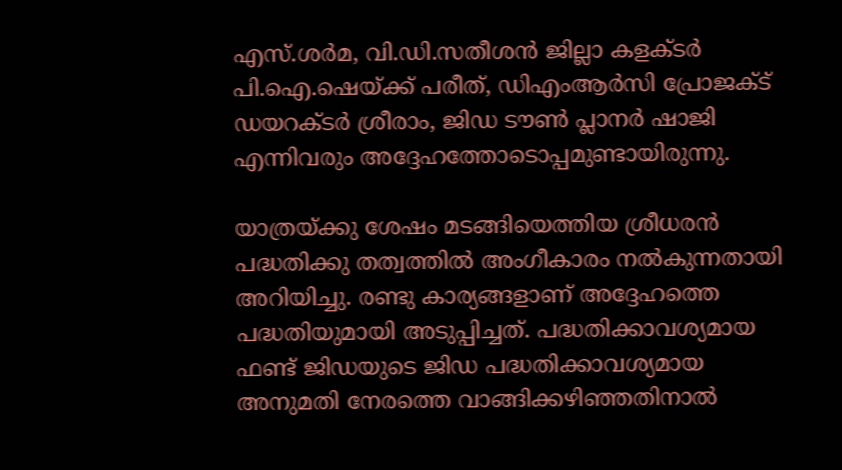എസ്‌.ശര്‍മ, വി.ഡി.സതീശന്‍ ജില്ലാ കളക്ടര്‍ പി.ഐ.ഷെയ്‌ക്ക്‌ പരീത്‌, ഡിഎംആര്‍സി പ്രോജക്ട്‌ ഡയറക്ടര്‍ ശ്രീരാം, ജിഡ ടൗണ്‍ പ്ലാനര്‍ ഷാജി എന്നിവരും അദ്ദേഹത്തോടൊപ്പമുണ്ടായിരുന്നു.

യാത്രയ്‌ക്കു ശേഷം മടങ്ങിയെത്തിയ ശ്രീധരന്‍ പദ്ധതിക്കു തത്വത്തില്‍ അംഗീകാരം നല്‍കുന്നതായി അറിയിച്ചു. രണ്ടു കാര്യങ്ങളാണ്‌ അദ്ദേഹത്തെ പദ്ധതിയുമായി അടുപ്പിച്ചത്‌. പദ്ധതിക്കാവശ്യമായ ഫണ്ട്‌ ജിഡയുടെ ജിഡ പദ്ധതിക്കാവശ്യമായ അനുമതി നേരത്തെ വാങ്ങിക്കഴിഞ്ഞതിനാല്‍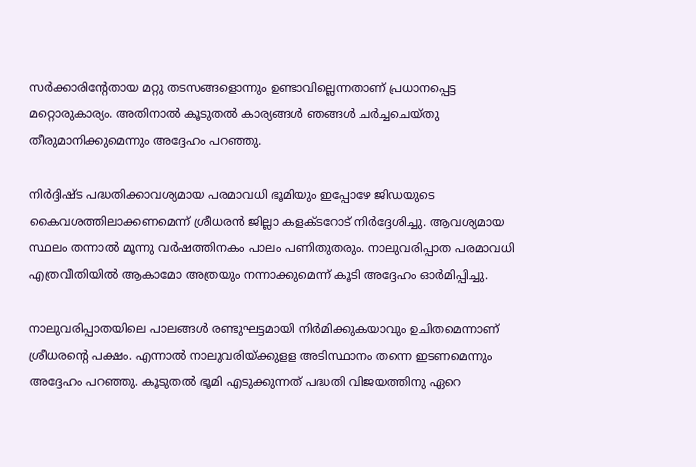സര്‍ക്കാരിന്റേതായ മറ്റു തടസങ്ങളൊന്നും ഉണ്ടാവില്ലെന്നതാണ്‌ പ്രധാനപ്പെട്ട മറ്റൊരുകാര്യം. അതിനാല്‍ കൂടുതല്‍ കാര്യങ്ങള്‍ ഞങ്ങള്‍ ചര്‍ച്ചചെയ്തു തീരുമാനിക്കുമെന്നും അദ്ദേഹം പറഞ്ഞു.

നിര്‍ദ്ദിഷ്ട പദ്ധതിക്കാവശ്യമായ പരമാവധി ഭൂമിയും ഇപ്പോഴേ ജിഡയുടെ കൈവശത്തിലാക്കണമെന്ന്‌ ശ്രീധരന്‍ ജില്ലാ കളക്ടറോട്‌ നിര്‍ദ്ദേശിച്ചു. ആവശ്യമായ സ്ഥലം തന്നാല്‍ മൂന്നു വര്‍ഷത്തിനകം പാലം പണിതുതരും. നാലുവരിപ്പാത പരമാവധി എത്രവീതിയില്‍ ആകാമോ അത്രയും നന്നാക്കുമെന്ന്‌ കൂടി അദ്ദേഹം ഓര്‍മിപ്പിച്ചു.

നാലുവരിപ്പാതയിലെ പാലങ്ങള്‍ രണ്ടുഘട്ടമായി നിര്‍മിക്കുകയാവും ഉചിതമെന്നാണ്‌ ശ്രീധരന്റെ പക്ഷം. എന്നാല്‍ നാലുവരിയ്‌ക്കുളള അടിസ്ഥാനം തന്നെ ഇടണമെന്നും അദ്ദേഹം പറഞ്ഞു. കൂടുതല്‍ ഭൂമി എടുക്കുന്നത്‌ പദ്ധതി വിജയത്തിനു ഏറെ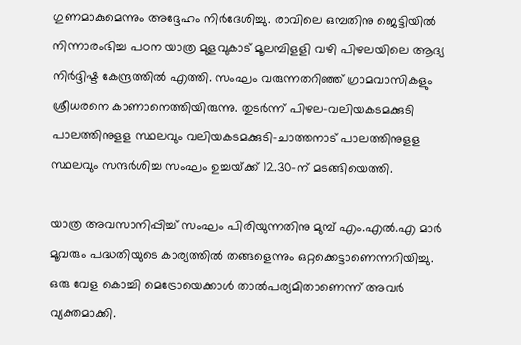ഗുണമാകുമെന്നും അദ്ദേഹം നിര്‍ദേശിച്ചു. രാവിലെ ഒമ്പതിനു ജെട്ടിയില്‍ നിന്നാരംഭിച്ച പഠന യാത്ര മുളവുകാട്‌ മൂലമ്പിളളി വഴി പിഴലയിലെ ആദ്യ നിര്‍ദ്ദിഷ്ട കേന്ദ്രത്തില്‍ എത്തി. സംഘം വരുന്നതറിഞ്ഞ്‌ ഗ്രാമവാസികളും ശ്രീധരനെ കാണാനെത്തിയിരുന്നു. തുടര്‍ന്ന്‌ പിഴല-വലിയകടമക്കുടി പാലത്തിനുളള സ്ഥലവും വലിയകടമക്കുടി-ചാത്തനാട്‌ പാലത്തിനുളള സ്ഥലവും സന്ദര്‍ശിച്ച സംഘം ഉച്ചയ്‌ക്ക്‌ 12.30-ന്‌ മടങ്ങിയെത്തി.

യാത്ര അവസാനിപ്പിച്ച്‌ സംഘം പിരിയുന്നതിനു മുമ്പ്‌ എം.എല്‍.എ മാര്‍ മൂവരും പദ്ധതിയുടെ കാര്യത്തില്‍ തങ്ങളെന്നും ഒറ്റക്കെട്ടാണെന്നറിയിച്ചു. ഒരു വേള കൊച്ചി മെട്രോയെക്കാള്‍ താല്‍പര്യമിതാണെന്ന്‌ അവര്‍ വ്യക്തമാക്കി.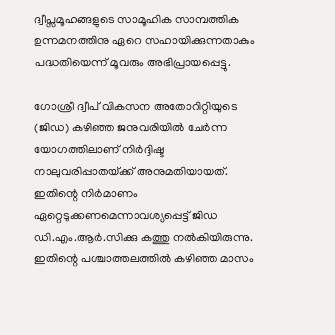ദ്വീപ്സമൂഹങ്ങളുടെ സാമൂഹിക സാമ്പത്തിക ഉന്നമനത്തിനു ഏറെ സഹായിക്കുന്നതാകും പദ്ധതിയെന്ന്‌ മൂവരും അഭിപ്രായപ്പെട്ടു.

ഗോശ്രീ ദ്വീപ്‌ വികസന അതോറിറ്റിയുടെ (ജിഡ) കഴിഞ്ഞ ജനുവരിയില്‍ ചേര്‍ന്ന യോഗത്തിലാണ്‌ നിര്‍ദ്ദിഷ്ട നാലുവരിപ്പാതയ്‌ക്ക്‌ അനുമതിയായത്‌. ഇതിന്റെ നിര്‍മാണം ഏറ്റെടുക്കണമെന്നാവശ്യപ്പെട്ട്‌ ജിഡ ഡി.എം.ആര്‍.സിക്കു കത്തു നല്‍കിയിരുന്നു. ഇതിന്റെ പശ്ചാത്തലത്തില്‍ കഴിഞ്ഞ മാസം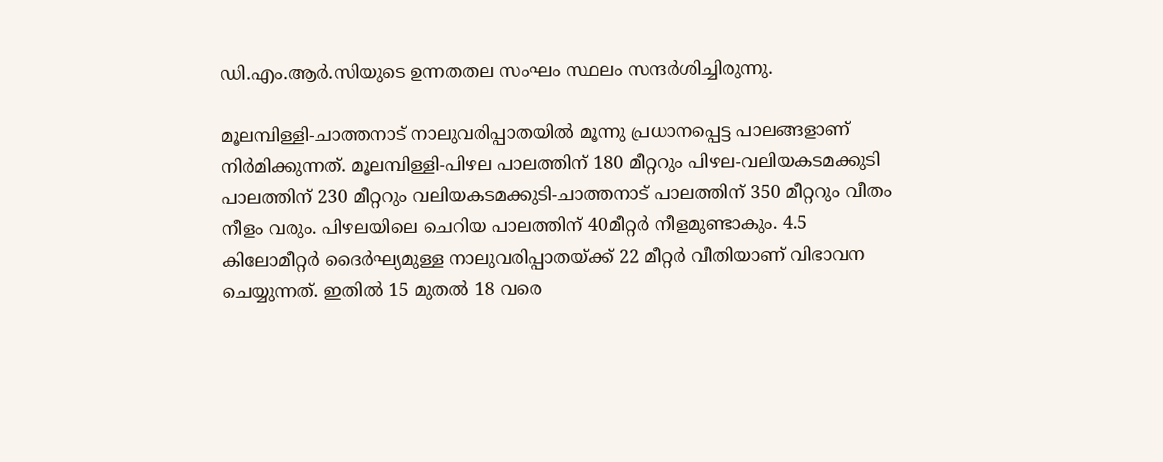ഡി.എം.ആര്‍.സിയുടെ ഉന്നതതല സംഘം സ്ഥലം സന്ദര്‍ശിച്ചിരുന്നു.

മൂലമ്പിള്ളി-ചാത്തനാട്‌ നാലുവരിപ്പാതയില്‍ മൂന്നു പ്രധാനപ്പെട്ട പാലങ്ങളാണ്‌ നിര്‍മിക്കുന്നത്‌. മൂലമ്പിള്ളി-പിഴല പാലത്തിന്‌ 180 മീറ്ററും പിഴല-വലിയകടമക്കുടി പാലത്തിന്‌ 230 മീറ്ററും വലിയകടമക്കുടി-ചാത്തനാട്‌ പാലത്തിന്‌ 350 മീറ്ററും വീതം നീളം വരും. പിഴലയിലെ ചെറിയ പാലത്തിന്‌ 40മീറ്റര്‍ നീളമുണ്ടാകും. 4.5 കിലോമീറ്റര്‍ ദൈര്‍ഘ്യമുള്ള നാലുവരിപ്പാതയ്‌ക്ക്‌ 22 മീറ്റര്‍ വീതിയാണ്‌ വിഭാവന ചെയ്യുന്നത്‌. ഇതില്‍ 15 മുതല്‍ 18 വരെ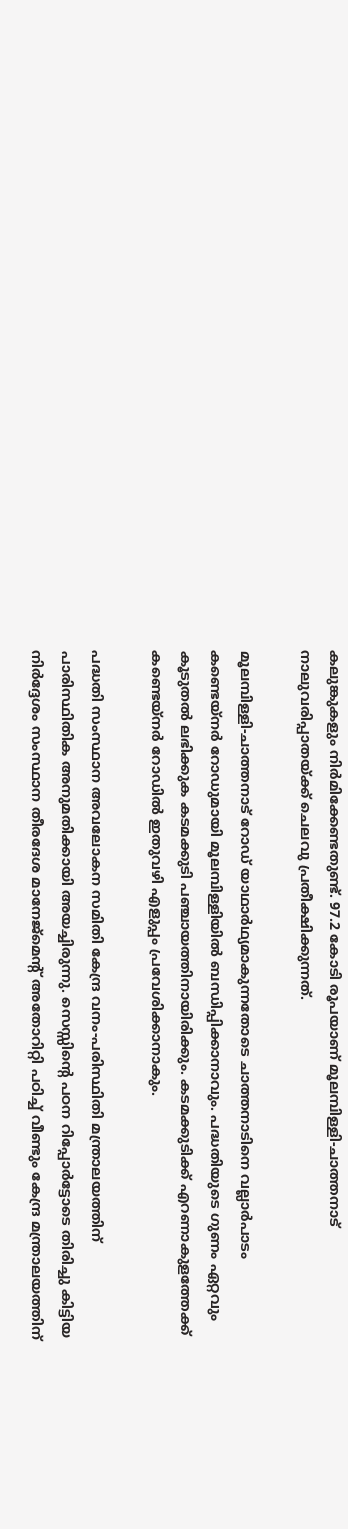കലുങ്കുകളും നിര്‍മിക്കേണ്ടതുണ്ട്‌. 97.2 കോടി രൂപയാണ്‌ മൂലമ്പിള്ളി-ചാത്തനാട്‌ നാലുവരിപ്പാതയ്‌ക്ക്‌ ചെലവു പ്രതീക്ഷിക്കുന്നത്‌.

മൂലമ്പിള്ളി-ചാത്തനാട്‌ റോഡ്‌ യാഥാര്‍ഥ്യമാകുന്നതോടെ ചാത്തനാടിനെ വല്ലാര്‍പാടം കണ്ടെയ്നര്‍ റോഡുമായി മൂലമ്പിള്ളിയില്‍ ബന്ധിപ്പിക്കാനാവും. പദ്ധതിയുടെ ഗുണം ഏറ്റവും കൂടുതല്‍ ലഭിക്കുക കടമക്കുടി പഞ്ചായത്തിനായിരിക്കും. കടമക്കുടിക്ക്‌ എറണാകുളത്തേക്ക്‌ കണ്ടെയ്നര്‍ റോഡില്‍ ഇതുവഴി എളുപ്പം പ്രവേശിക്കാനാകും.

പദ്ധതി സംസ്ഥാന അവലോകന സമിതി കേന്ദ്ര വനം-പരിസ്ഥിതി മന്ത്രാലയത്തിന്‌ പാരിസ്ഥിതിക അനുമതിക്കായി അയച്ചിരുന്നു. സെസ്സിന്റെ പഠന റിപ്പോര്‍ട്ടോടെ തിരിച്ചു കിട്ടിയ നിര്‍ദ്ദേശം സംസ്ഥാന തീരദേശ മാനേജ്മെന്റ്‌ അതോറിറ്റി പഠിച്ച്‌ വീണ്ടും കേന്ദ്ര മന്ത്രാലയത്തിന്‌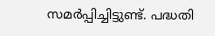സമര്‍പ്പിച്ചിട്ടുണ്ട്‌. പദ്ധതി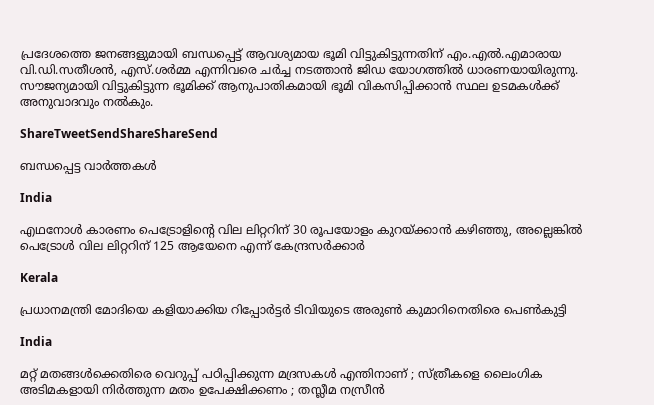പ്രദേശത്തെ ജനങ്ങളുമായി ബന്ധപ്പെട്ട്‌ ആവശ്യമായ ഭൂമി വിട്ടുകിട്ടുന്നതിന്‌ എം.എല്‍.എമാരായ വി.ഡി.സതീശന്‍, എസ്‌.ശര്‍മ്മ എന്നിവരെ ചര്‍ച്ച നടത്താന്‍ ജിഡ യോഗത്തില്‍ ധാരണയായിരുന്നു. സൗജന്യമായി വിട്ടുകിട്ടുന്ന ഭൂമിക്ക്‌ ആനുപാതികമായി ഭൂമി വികസിപ്പിക്കാന്‍ സ്ഥല ഉടമകള്‍ക്ക്‌ അനുവാദവും നല്‍കും.

ShareTweetSendShareShareSend

ബന്ധപ്പെട്ട വാര്‍ത്തകള്‍

India

എഥനോള്‍ കാരണം പെട്രോളിന്റെ വില ലിറ്ററിന് 30 രൂപയോളം കുറയ്‌ക്കാന്‍ കഴിഞ്ഞു, അല്ലെങ്കില്‍ പെട്രോള്‍ വില ലിറ്ററിന് 125 ആയേനെ എന്ന് കേന്ദ്രസര്‍ക്കാര്‍

Kerala

പ്രധാനമന്ത്രി മോദിയെ കളിയാക്കിയ റിപ്പോര്‍ട്ടര്‍ ടിവിയുടെ അരുണ്‍ കുമാറിനെതിരെ പെണ്‍കുട്ടി

India

മറ്റ് മതങ്ങൾക്കെതിരെ വെറുപ്പ് പഠിപ്പിക്കുന്ന മദ്രസകൾ എന്തിനാണ് ; സ്ത്രീകളെ ലൈംഗിക അടിമകളായി നിർത്തുന്ന മതം ഉപേക്ഷിക്കണം ; തസ്ലീമ നസ്രീൻ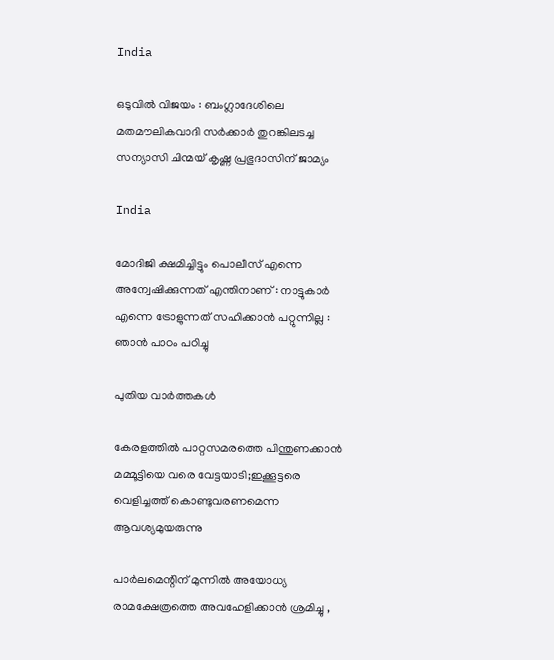India

ഒടുവിൽ വിജയം : ബംഗ്ലാദേശിലെ മതമൗലികവാദി സർക്കാർ തുറങ്കിലടച്ച സന്യാസി ചിന്മയ് കൃഷ്ണ പ്രഭുദാസിന് ജാമ്യം

India

മോദിജി ക്ഷമിച്ചിട്ടും പൊലീസ് എന്നെ അന്വേഷിക്കുന്നത് എന്തിനാണ് : നാട്ടുകാർ എന്നെ ട്രോളുന്നത് സഹിക്കാൻ പറ്റുന്നില്ല : ഞാൻ പാഠം പഠിച്ചു

പുതിയ വാര്‍ത്തകള്‍

കേരളത്തില്‍ പാറ്റസമരത്തെ പിന്തുണക്കാന്‍ മമ്മൂട്ടിയെ വരെ വേട്ടയാടി;ഇക്കൂട്ടരെ വെളിച്ചത്ത് കൊണ്ടുവരണമെന്ന ആവശ്യമുയരുന്നു

പാർലമെന്റിന് മുന്നിൽ അയോധ്യ രാമക്ഷേത്രത്തെ അവഹേളിക്കാൻ ശ്രമിച്ചു ,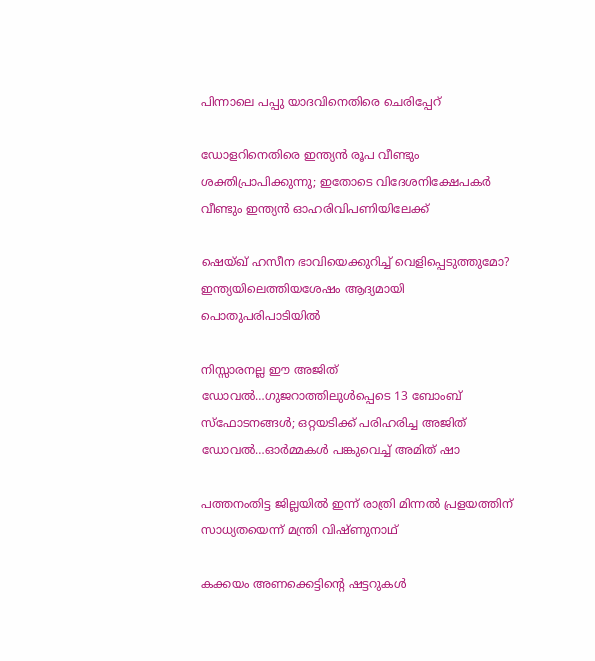പിന്നാലെ പപ്പു യാദവിനെതിരെ ചെരിപ്പേറ്

ഡോളറിനെതിരെ ഇന്ത്യന്‍ രൂപ വീണ്ടും ശക്തിപ്രാപിക്കുന്നു; ഇതോടെ വിദേശനിക്ഷേപകര്‍ വീണ്ടും ഇന്ത്യന്‍ ഓഹരിവിപണിയിലേക്ക്

ഷെയ്ഖ് ഹസീന ഭാവിയെക്കുറിച്ച് വെളിപ്പെടുത്തുമോ? ഇന്ത്യയിലെത്തിയശേഷം ആദ്യമായി പൊതുപരിപാടിയില്‍

നിസ്സാരനല്ല ഈ അജിത് ഡോവല്‍…ഗുജറാത്തിലുള്‍പ്പെടെ 13 ബോംബ് സ്ഫോടനങ്ങള്‍; ഒറ്റയടിക്ക് പരിഹരിച്ച അജിത് ഡോവല്‍…ഓര്‍മ്മകള്‍ പങ്കുവെച്ച് അമിത് ഷാ

പത്തനംതിട്ട ജില്ലയില്‍ ഇന്ന് രാത്രി മിന്നല്‍ പ്രളയത്തിന് സാധ്യതയെന്ന് മന്ത്രി വിഷ്ണുനാഥ്

കക്കയം അണക്കെട്ടിന്റെ ഷട്ടറുകള്‍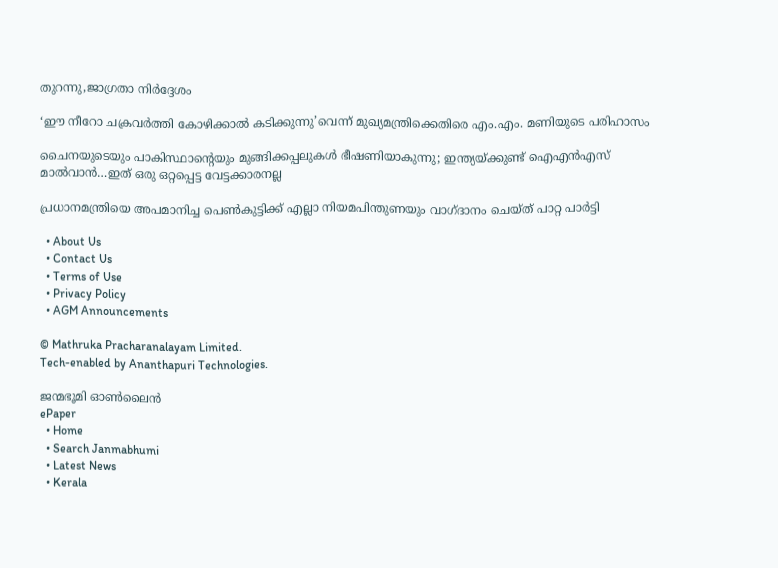തുറന്നു,ജാഗ്രതാ നിര്‍ദ്ദേശം

‘ഈ നീറോ ചക്രവര്‍ത്തി കോഴിക്കാല്‍ കടിക്കുന്നു’വെന്ന് മുഖ്യമന്ത്രിക്കെതിരെ എം.എം. മണിയുടെ പരിഹാസം

ചൈനയുടെയും പാകിസ്ഥാന്റെയും മുങ്ങിക്കപ്പലുകള്‍ ഭീഷണിയാകുന്നു; ഇന്ത്യയ്‌ക്കുണ്ട് ഐഎന്‍എസ് മാല്‍വാന്‍…ഇത് ഒരു ഒറ്റപ്പെട്ട വേട്ടക്കാരനല്ല

പ്രധാനമന്ത്രിയെ അപമാനിച്ച പെണ്‍കുട്ടിക്ക് എല്ലാ നിയമപിന്തുണയും വാഗ്ദാനം ചെയ്ത് പാറ്റ പാര്‍ട്ടി

  • About Us
  • Contact Us
  • Terms of Use
  • Privacy Policy
  • AGM Announcements

© Mathruka Pracharanalayam Limited.
Tech-enabled by Ananthapuri Technologies.

ജന്മഭൂമി ഓണ്‍ലൈന്‍
ePaper
  • Home
  • Search Janmabhumi
  • Latest News
  • Kerala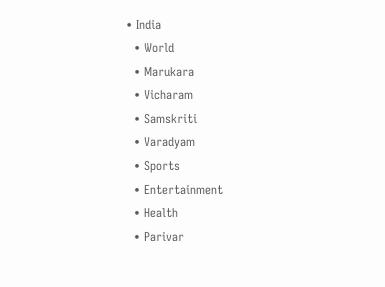• India
  • World
  • Marukara
  • Vicharam
  • Samskriti
  • Varadyam
  • Sports
  • Entertainment
  • Health
  • Parivar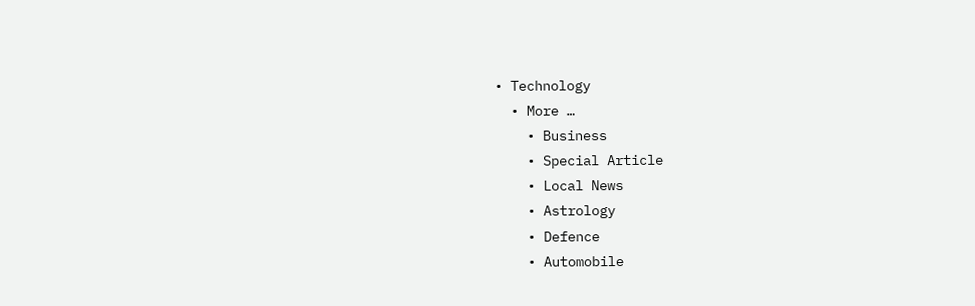• Technology
  • More …
    • Business
    • Special Article
    • Local News
    • Astrology
    • Defence
    • Automobile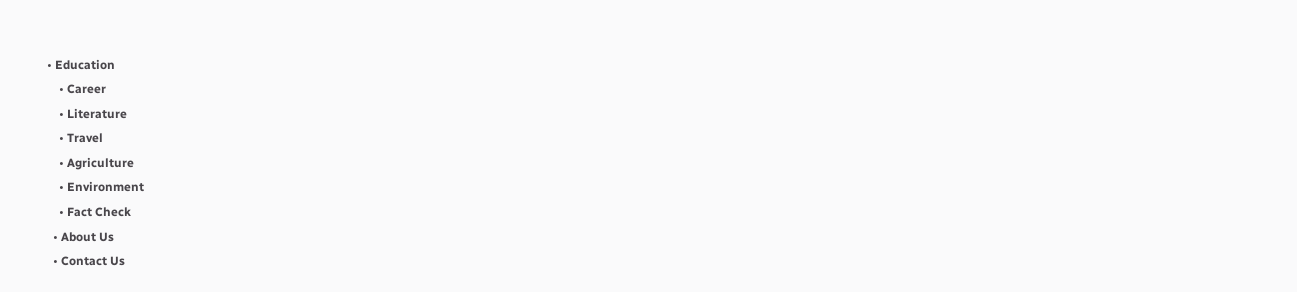• Education
    • Career
    • Literature
    • Travel
    • Agriculture
    • Environment
    • Fact Check
  • About Us
  • Contact Us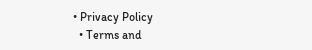• Privacy Policy
  • Terms and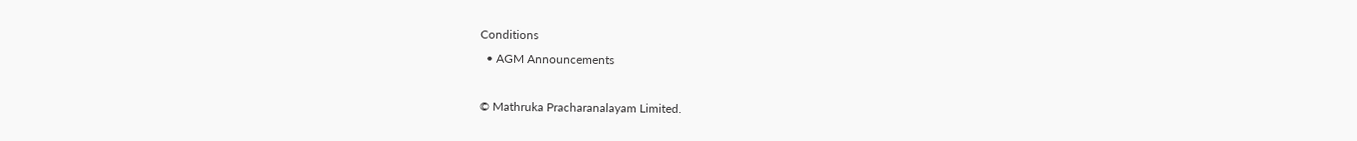Conditions
  • AGM Announcements

© Mathruka Pracharanalayam Limited.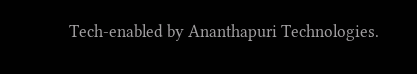Tech-enabled by Ananthapuri Technologies.